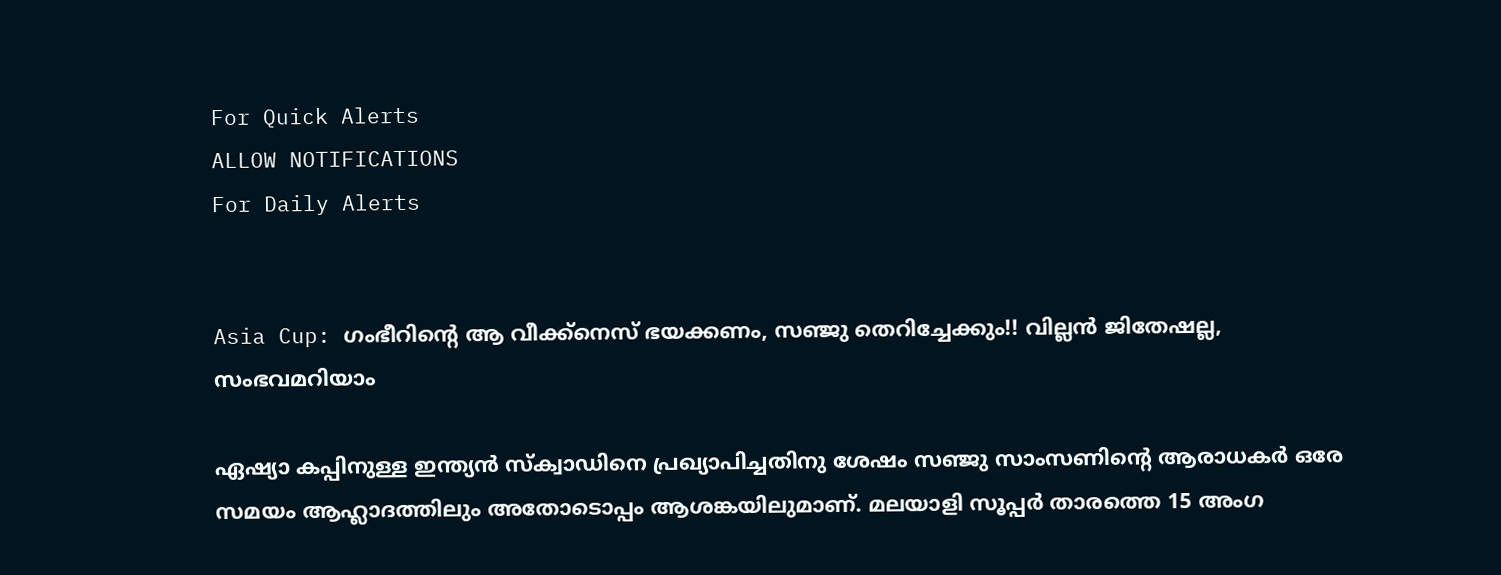For Quick Alerts
ALLOW NOTIFICATIONS
For Daily Alerts


Asia Cup: ഗംഭീറിന്റെ ആ വീക്ക്‌നെസ് ഭയക്കണം, സഞ്ജു തെറിച്ചേക്കും!! വില്ലന്‍ ജിതേഷല്ല, സംഭവമറിയാം

ഏഷ്യാ കപ്പിനുള്ള ഇന്ത്യന്‍ സ്‌ക്വാഡിനെ പ്രഖ്യാപിച്ചതിനു ശേഷം സഞ്ജു സാംസണിന്റെ ആരാധകര്‍ ഒരേ സമയം ആഹ്ലാദത്തിലും അതോടൊപ്പം ആശങ്കയിലുമാണ്. മലയാളി സൂപ്പര്‍ താരത്തെ 15 അംഗ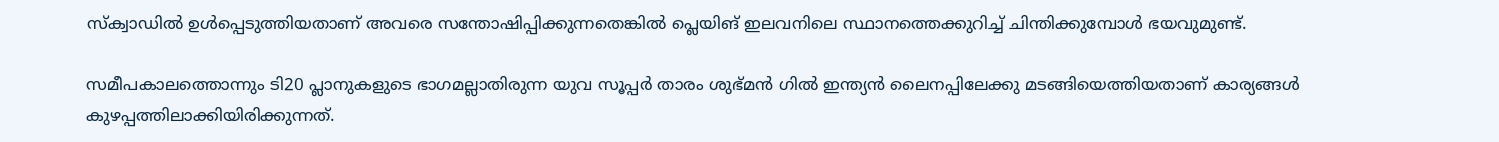സ്‌ക്വാഡില്‍ ഉള്‍പ്പെടുത്തിയതാണ് അവരെ സന്തോഷിപ്പിക്കുന്നതെങ്കില്‍ പ്ലെയിങ് ഇലവനിലെ സ്ഥാനത്തെക്കുറിച്ച് ചിന്തിക്കുമ്പോള്‍ ഭയവുമുണ്ട്.

സമീപകാലത്തൊന്നും ടി20 പ്ലാനുകളുടെ ഭാഗമല്ലാതിരുന്ന യുവ സൂപ്പര്‍ താരം ശുഭ്മന്‍ ഗില്‍ ഇന്ത്യന്‍ ലൈനപ്പിലേക്കു മടങ്ങിയെത്തിയതാണ് കാര്യങ്ങള്‍ കുഴപ്പത്തിലാക്കിയിരിക്കുന്നത്.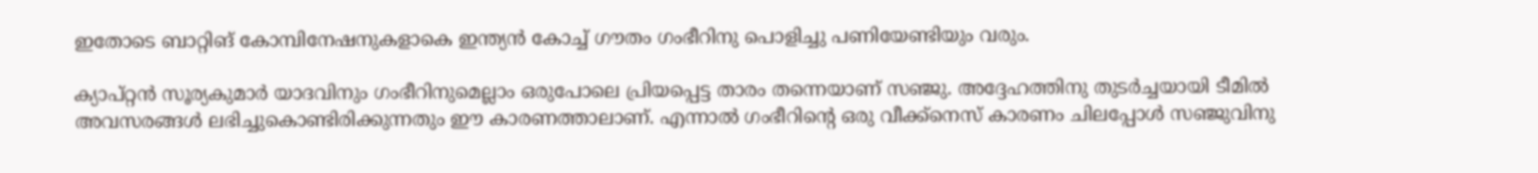ഇതോടെ ബാറ്റിങ് കോമ്പിനേഷനുകളാകെ ഇന്ത്യന്‍ കോച്ച് ഗൗതം ഗംഭീറിനു പൊളിച്ചു പണിയേണ്ടിയും വരും.

ക്യാപ്റ്റന്‍ സൂര്യകുമാര്‍ യാദവിനും ഗംഭീറിനുമെല്ലാം ഒരുപോലെ പ്രിയപ്പെട്ട താരം തന്നെയാണ് സഞ്ജു. അദ്ദേഹത്തിനു തുടര്‍ച്ചയായി ടീമില്‍ അവസരങ്ങള്‍ ലഭിച്ചുകൊണ്ടിരിക്കുന്നതും ഈ കാരണത്താലാണ്. എന്നാല്‍ ഗംഭീറിന്റെ ഒരു വീക്ക്‌നെസ് കാരണം ചിലപ്പോള്‍ സഞ്ജുവിനു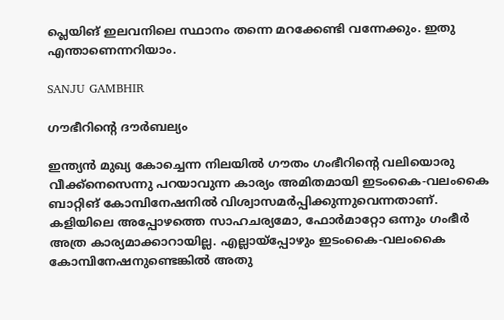പ്ലെയിങ് ഇലവനിലെ സ്ഥാനം തന്നെ മറക്കേണ്ടി വന്നേക്കും. ഇതു എന്താണെന്നറിയാം.

SANJU GAMBHIR

ഗൗഭീറിന്റെ ദൗര്‍ബല്യം

ഇന്ത്യന്‍ മുഖ്യ കോച്ചെന്ന നിലയില്‍ ഗൗതം ഗംഭീറിന്റെ വലിയൊരു വീക്ക്‌നെസെന്നു പറയാവുന്ന കാര്യം അമിതമായി ഇടംകൈ-വലംകൈ ബാറ്റിങ് കോമ്പിനേഷനില്‍ വിശ്വാസമര്‍പ്പിക്കുന്നുവെന്നതാണ്. കളിയിലെ അപ്പോഴത്തെ സാഹചര്യമോ, ഫോര്‍മാറ്റോ ഒന്നും ഗംഭീര്‍ അത്ര കാര്യമാക്കാറായില്ല. എല്ലായ്‌പ്പോഴും ഇടംകൈ-വലംകൈ കോമ്പിനേഷനുണ്ടെങ്കില്‍ അതു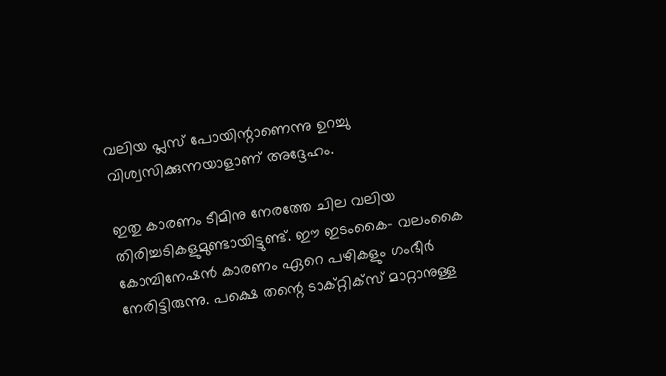വലിയ പ്ലസ് പോയിന്റാണെന്നു ഉറച്ചു വിശ്വസിക്കുന്നയാളാണ് അദ്ദേഹം.

ഇതു കാരണം ടീമിനു നേരത്തേ ചില വലിയ തിരിച്ചടികളുമുണ്ടായിട്ടുണ്ട്. ഈ ഇടംകൈ- വലംകൈ കോമ്പിനേഷന്‍ കാരണം ഏറെ പഴികളും ഗംഭീര്‍ നേരിട്ടിരുന്നു. പക്ഷെ തന്റെ ടാക്റ്റിക്‌സ് മാറ്റാനുള്ള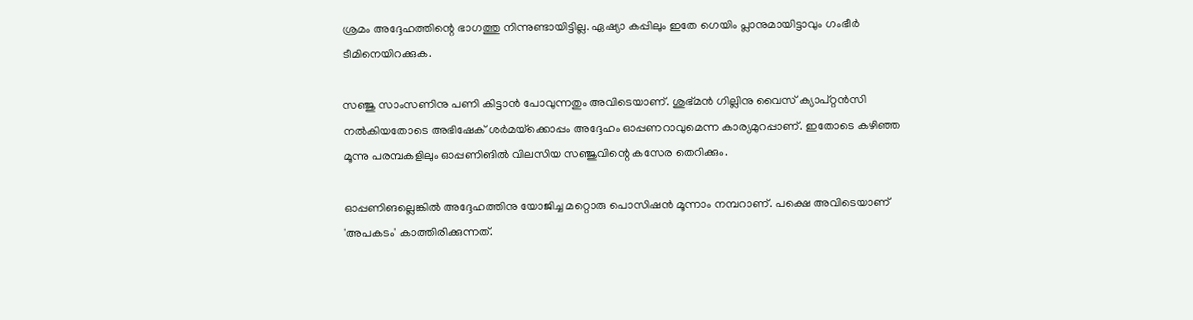ശ്രമം അദ്ദേഹത്തിന്റെ ഭാഗത്തു നിന്നുണ്ടായിട്ടില്ല. ഏഷ്യാ കപ്പിലും ഇതേ ഗെയിം പ്ലാനുമായിട്ടാവും ഗംഭീര്‍ ടീമിനെയിറക്കുക.

സഞ്ജു സാംസണിനു പണി കിട്ടാന്‍ പോവുന്നതും അവിടെയാണ്. ശുഭ്മന്‍ ഗില്ലിനു വൈസ് ക്യാപ്റ്റന്‍സി നല്‍കിയതോടെ അഭിഷേക് ശര്‍മയ്‌ക്കൊപ്പം അദ്ദേഹം ഓപ്പണറാവുമെന്ന കാര്യമുറപ്പാണ്. ഇതോടെ കഴിഞ്ഞ മൂന്നു പരമ്പകളിലും ഓപ്പണിങില്‍ വിലസിയ സഞ്ജുവിന്റെ കസേര തെറിക്കും.

ഓപ്പണിങല്ലെങ്കില്‍ അദ്ദേഹത്തിനു യോജിച്ച മറ്റൊരു പൊസിഷന്‍ മൂന്നാം നമ്പറാണ്. പക്ഷെ അവിടെയാണ് 'അപകടം' കാത്തിരിക്കുന്നത്.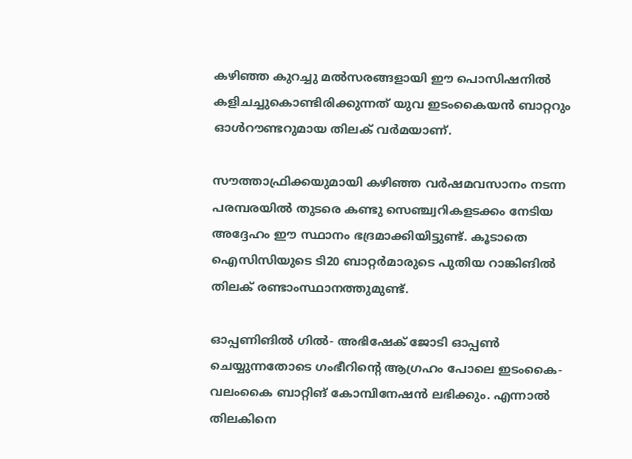കഴിഞ്ഞ കുറച്ചു മല്‍സരങ്ങളായി ഈ പൊസിഷനില്‍ കളിചച്ചുകൊണ്ടിരിക്കുന്നത് യുവ ഇടംകൈയന്‍ ബാറ്ററും ഓള്‍റൗണ്ടറുമായ തിലക് വര്‍മയാണ്.

സൗത്താഫ്രിക്കയുമായി കഴിഞ്ഞ വര്‍ഷമവസാനം നടന്ന പരമ്പരയില്‍ തുടരെ കണ്ടു സെഞ്ച്വറികളടക്കം നേടിയ അദ്ദേഹം ഈ സ്ഥാനം ഭദ്രമാക്കിയിട്ടുണ്ട്. കൂടാതെ ഐസിസിയുടെ ടി20 ബാറ്റര്‍മാരുടെ പുതിയ റാങ്കിങില്‍ തിലക് രണ്ടാംസ്ഥാനത്തുമുണ്ട്.

ഓപ്പണിങില്‍ ഗില്‍- അഭിഷേക് ജോടി ഓപ്പണ്‍ ചെയ്യുന്നതോടെ ഗംഭീറിന്റെ ആഗ്രഹം പോലെ ഇടംകൈ-വലംകൈ ബാറ്റിങ് കോമ്പിനേഷന്‍ ലഭിക്കും. എന്നാല്‍ തിലകിനെ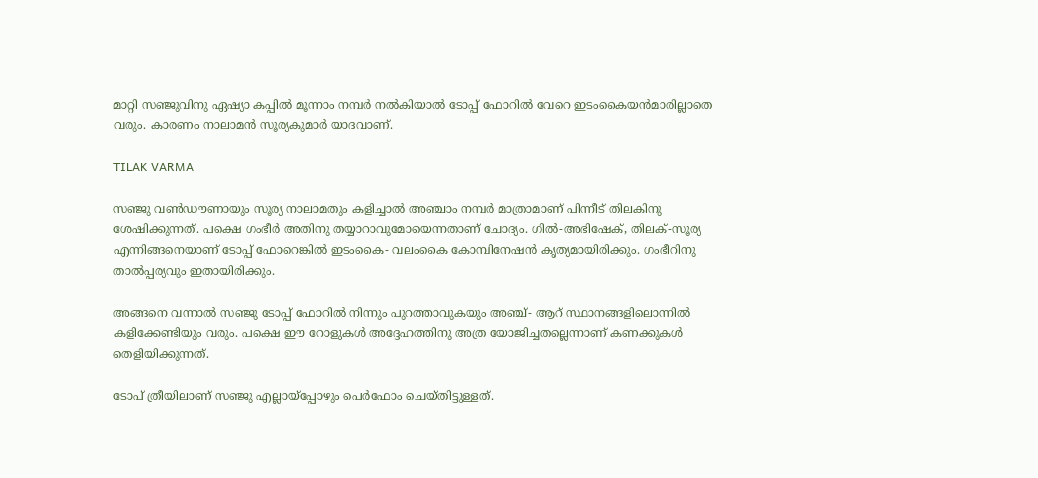മാറ്റി സഞ്ജുവിനു ഏഷ്യാ കപ്പില്‍ മൂന്നാം നമ്പര്‍ നല്‍കിയാല്‍ ടോപ്പ് ഫോറില്‍ വേറെ ഇടംകൈയന്‍മാരില്ലാതെ വരും. കാരണം നാലാമന്‍ സൂര്യകുമാര്‍ യാദവാണ്.

TILAK VARMA

സഞ്ജു വണ്‍ഡൗണായും സൂര്യ നാലാമതും കളിച്ചാല്‍ അഞ്ചാം നമ്പര്‍ മാത്രാമാണ് പിന്നീട് തിലകിനു ശേഷിക്കുന്നത്. പക്ഷെ ഗംഭീര്‍ അതിനു തയ്യാറാവുമോയെന്നതാണ് ചോദ്യം. ഗില്‍-അഭിഷേക്, തിലക്-സൂര്യ എന്നിങ്ങനെയാണ് ടോപ്പ് ഫോറെങ്കില്‍ ഇടംകൈ- വലംകൈ കോമ്പിനേഷന്‍ കൃത്യമായിരിക്കും. ഗംഭീറിനു താല്‍പ്പര്യവും ഇതായിരിക്കും.

അങ്ങനെ വന്നാല്‍ സഞ്ജു ടോപ്പ് ഫോറില്‍ നിന്നും പുറത്താവുകയും അഞ്ച്- ആറ് സ്ഥാനങ്ങളിലൊന്നില്‍ കളിക്കേണ്ടിയും വരും. പക്ഷെ ഈ റോളുകള്‍ അദ്ദേഹത്തിനു അത്ര യോജിച്ചതല്ലെന്നാണ് കണക്കുകള്‍ തെളിയിക്കുന്നത്.

ടോപ് ത്രീയിലാണ് സഞ്ജു എല്ലായ്‌പ്പോഴും പെര്‍ഫോം ചെയ്തിട്ടുള്ളത്.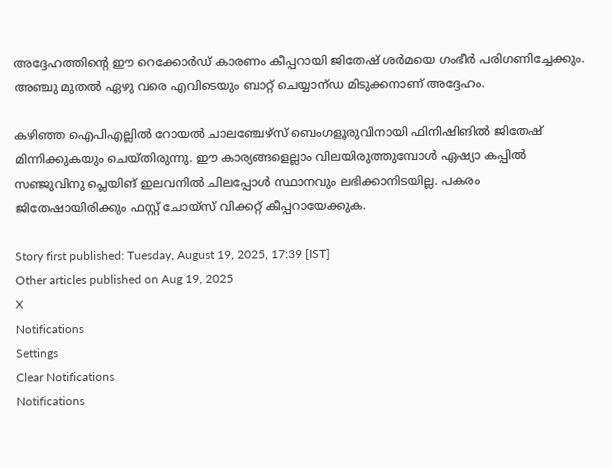അദ്ദേഹത്തിന്റെ ഈ റെക്കോര്‍ഡ് കാരണം കീപ്പറായി ജിതേഷ് ശര്‍മയെ ഗംഭീര്‍ പരിഗണിച്ചേക്കും. അഞ്ചു മുതല്‍ ഏഴു വരെ എവിടെയും ബാറ്റ് ചെയ്യാന്ഡ മിടുക്കനാണ് അദ്ദേഹം.

കഴിഞ്ഞ ഐപിഎല്ലില്‍ റോയല്‍ ചാലഞ്ചേഴ്‌സ് ബെംഗളൂരുവിനായി ഫിനിഷിങില്‍ ജിതേഷ് മിന്നിക്കുകയും ചെയ്തിരുന്നു. ഈ കാര്യങ്ങളെല്ലാം വിലയിരുത്തുമ്പോള്‍ ഏഷ്യാ കപ്പില്‍ സഞ്ജുവിനു പ്ലെയിങ് ഇലവനില്‍ ചിലപ്പോള്‍ സ്ഥാനവും ലഭിക്കാനിടയില്ല. പകരം ജിതേഷായിരിക്കും ഫസ്റ്റ് ചോയ്‌സ് വിക്കറ്റ് കീപ്പറായേക്കുക.

Story first published: Tuesday, August 19, 2025, 17:39 [IST]
Other articles published on Aug 19, 2025
X
Notifications
Settings
Clear Notifications
Notifications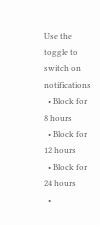Use the toggle to switch on notifications
  • Block for 8 hours
  • Block for 12 hours
  • Block for 24 hours
  •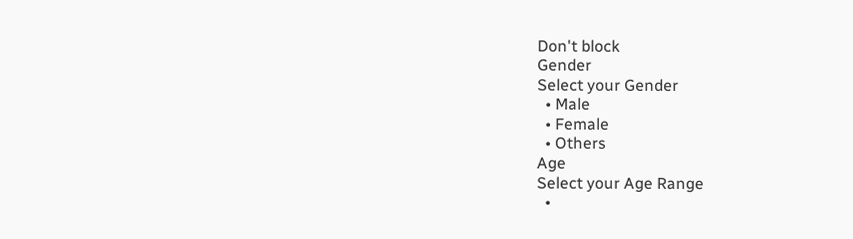Don't block
Gender
Select your Gender
  • Male
  • Female
  • Others
Age
Select your Age Range
  •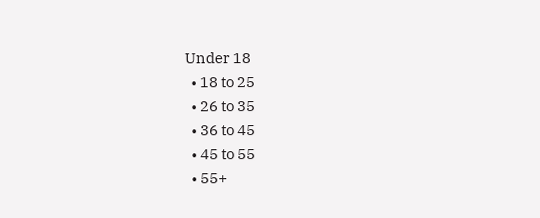Under 18
  • 18 to 25
  • 26 to 35
  • 36 to 45
  • 45 to 55
  • 55+